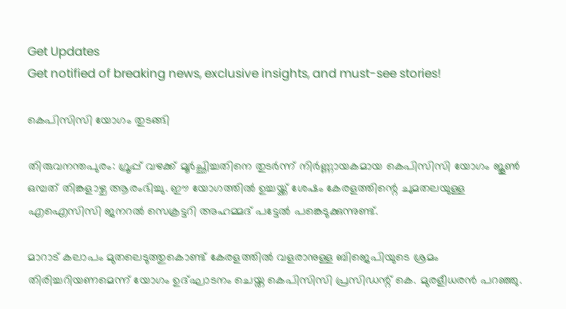Get Updates
Get notified of breaking news, exclusive insights, and must-see stories!

കെപിസിസി യോഗം തുടങ്ങി

തിരുവനന്തപുരം: ഗ്രൂപ്പ് വഴക്ക് മൂര്‍ച്ഛിച്ചതിനെ തുടര്‍ന്ന് നിര്‍ണ്ണായകമായ കെപിസിസി യോഗം ജൂണ്‍ ഒമ്പത് തിങ്കളാഴ്ച ആരംഭിച്ചു. ഈ യോഗത്തില്‍ ഉച്ചയ്ക്ക് ശേഷം കേരളത്തിന്റെ ചുമതലയുള്ള എഐസിസി ജനറല്‍ സെക്രട്ടറി അഹമ്മദ് പട്ടേല്‍ പങ്കെടുക്കുന്നുണ്ട്.

മാറാട് കലാപം മുതലെടുത്തുകൊണ്ട് കേരളത്തില്‍ വളരാനുള്ള ബിജെപിയുടെ ശ്രമം തിരിച്ചറിയണമെന്ന് യോഗം ഉദ്ഘാടനം ചെയ്ത കെപിസിസി പ്രസിഡന്റ് കെ. മുരളീധരന്‍ പറഞ്ഞു.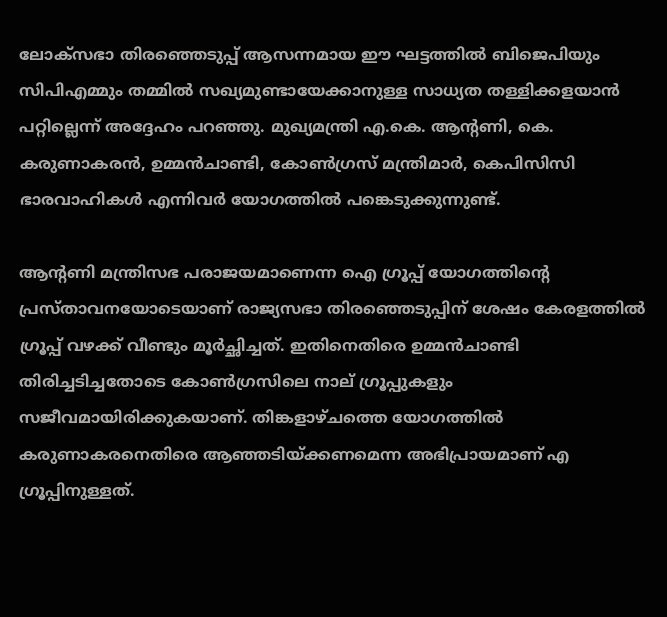ലോക്സഭാ തിരഞ്ഞെടുപ്പ് ആസന്നമായ ഈ ഘട്ടത്തില്‍ ബിജെപിയും സിപിഎമ്മും തമ്മില്‍ സഖ്യമുണ്ടായേക്കാനുള്ള സാധ്യത തള്ളിക്കളയാന്‍ പറ്റില്ലെന്ന് അദ്ദേഹം പറഞ്ഞു. മുഖ്യമന്ത്രി എ.കെ. ആന്റണി, കെ. കരുണാകരന്‍, ഉമ്മന്‍ചാണ്ടി, കോണ്‍ഗ്രസ് മന്ത്രിമാര്‍, കെപിസിസി ഭാരവാഹികള്‍ എന്നിവര്‍ യോഗത്തില്‍ പങ്കെടുക്കുന്നുണ്ട്.

ആന്റണി മന്ത്രിസഭ പരാജയമാണെന്ന ഐ ഗ്രൂപ്പ് യോഗത്തിന്റെ പ്രസ്താവനയോടെയാണ് രാജ്യസഭാ തിരഞ്ഞെടുപ്പിന് ശേഷം കേരളത്തില്‍ ഗ്രൂപ്പ് വഴക്ക് വീണ്ടും മൂര്‍ച്ഛിച്ചത്. ഇതിനെതിരെ ഉമ്മന്‍ചാണ്ടി തിരിച്ചടിച്ചതോടെ കോണ്‍ഗ്രസിലെ നാല് ഗ്രൂപ്പുകളും സജീവമായിരിക്കുകയാണ്. തിങ്കളാഴ്ചത്തെ യോഗത്തില്‍ കരുണാകരനെതിരെ ആഞ്ഞടിയ്ക്കണമെന്ന അഭിപ്രായമാണ് എ ഗ്രൂപ്പിനുള്ളത്.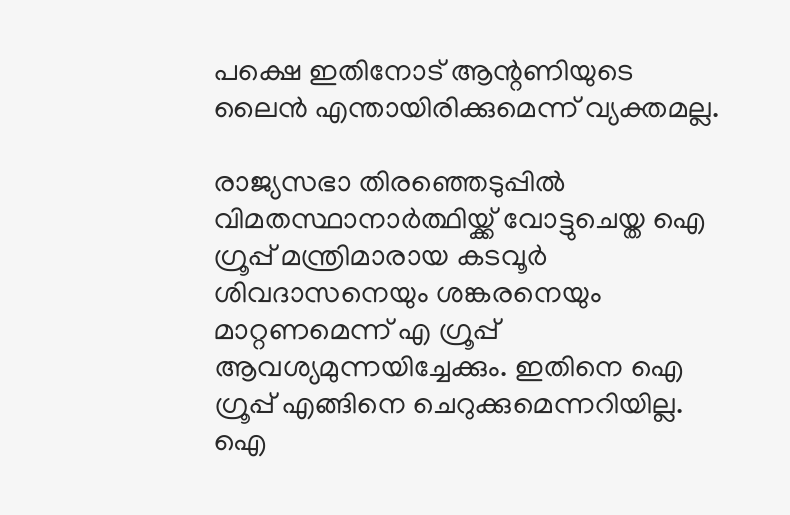പക്ഷെ ഇതിനോട് ആന്റണിയുടെ ലൈന്‍ എന്തായിരിക്കുമെന്ന് വ്യക്തമല്ല.

രാജ്യസഭാ തിരഞ്ഞെടുപ്പില്‍ വിമതസ്ഥാനാര്‍ത്ഥിയ്ക്ക് വോട്ടുചെയ്ത ഐ ഗ്രൂപ്പ് മന്ത്രിമാരായ കടവൂര്‍ ശിവദാസനെയും ശങ്കരനെയും മാറ്റണമെന്ന് എ ഗ്രൂപ്പ് ആവശ്യമുന്നയിച്ചേക്കും. ഇതിനെ ഐ ഗ്രൂപ്പ് എങ്ങിനെ ചെറുക്കുമെന്നറിയില്ല. ഐ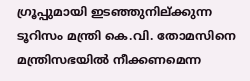ഗ്രൂപ്പുമായി ഇടഞ്ഞുനില്ക്കുന്ന ടൂറിസം മന്ത്രി കെ.വി. തോമസിനെ മന്ത്രിസഭയില്‍ നീക്കണമെന്ന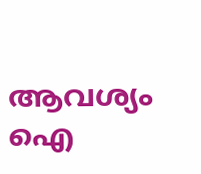ആവശ്യം ഐ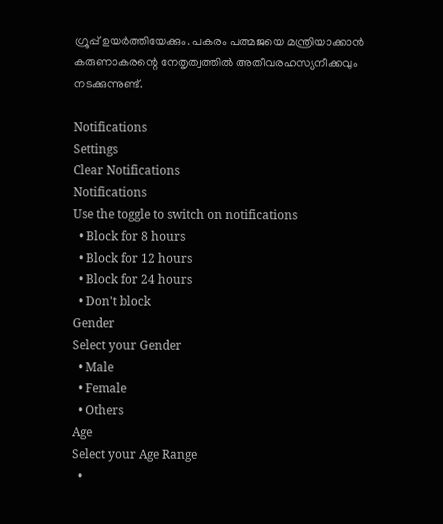ഗ്രൂപ്പ് ഉയര്‍ത്തിയേക്കും. പകരം പത്മജയെ മന്ത്രിയാക്കാന്‍ കരുണാകരന്റെ നേതൃത്വത്തില്‍ അതീവരഹസ്യനീക്കവും നടക്കുന്നുണ്ട്.

Notifications
Settings
Clear Notifications
Notifications
Use the toggle to switch on notifications
  • Block for 8 hours
  • Block for 12 hours
  • Block for 24 hours
  • Don't block
Gender
Select your Gender
  • Male
  • Female
  • Others
Age
Select your Age Range
  •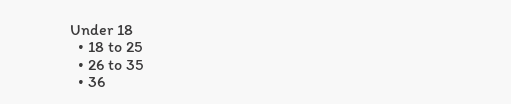Under 18
  • 18 to 25
  • 26 to 35
  • 36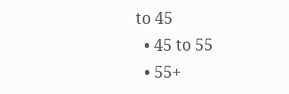to 45
  • 45 to 55
  • 55+